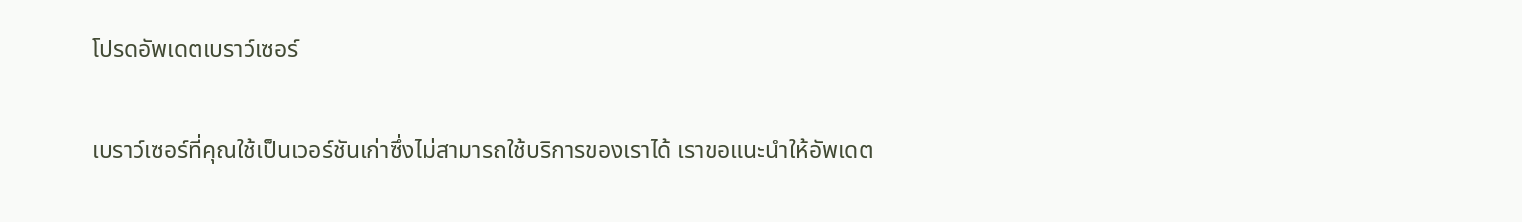โปรดอัพเดตเบราว์เซอร์

เบราว์เซอร์ที่คุณใช้เป็นเวอร์ชันเก่าซึ่งไม่สามารถใช้บริการของเราได้ เราขอแนะนำให้อัพเดต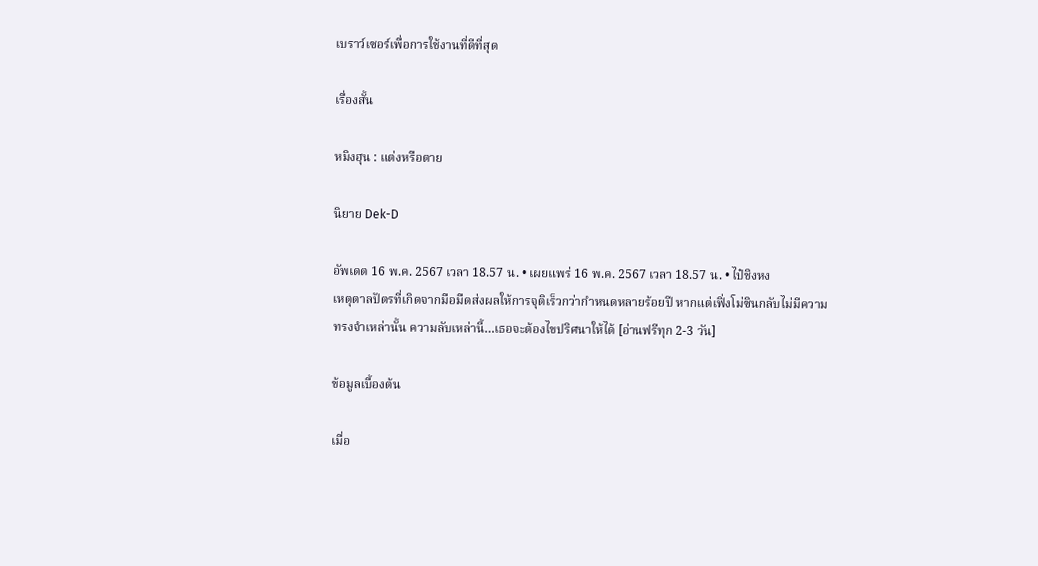เบราว์เซอร์เพื่อการใช้งานที่ดีที่สุด

เรื่องสั้น

หมิงฮุน : แต่งหรือตาย

นิยาย Dek-D

อัพเดต 16 พ.ค. 2567 เวลา 18.57 น. • เผยแพร่ 16 พ.ค. 2567 เวลา 18.57 น. • ไป๋ชิงหง
เหตุตาลปัตรที่เกิดจากมือมืดส่งผลให้การจุติเร็วกว่ากำหนดหลายร้อยปี หากแต่เฟิ่งโม่ซินกลับไม่มีความทรงจำเหล่านั้น ความลับเหล่านี้…เธอจะต้องไขปริศนาให้ได้ [อ่านฟรีทุก 2-3 วัน]

ข้อมูลเบื้องต้น

เมื่อ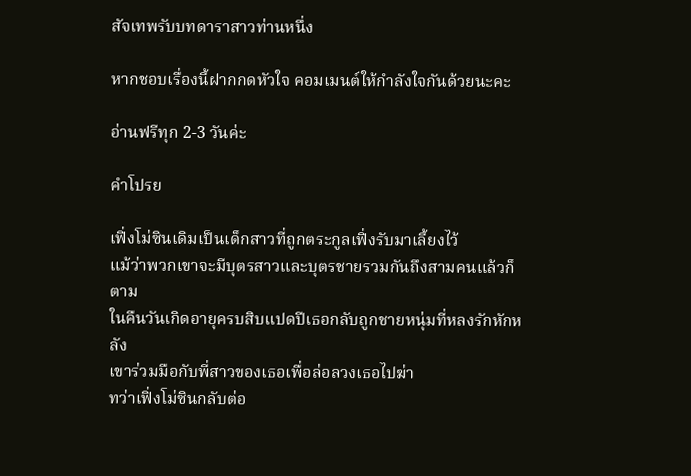สัจเทพรับบทดาราสาวท่านหนึ่ง

หากชอบเรื่องนี้ฝากกดหัวใจ คอมเมนต์ให้กำลังใจกันด้วยนะคะ

อ่านฟรีทุก 2-3 วันค่ะ

คำโปรย

เฟิ่งโม่ซินเดิมเป็นเด็กสาวที่ถูกตระกูลเฟิ่งรับมาเลี้ยงไว้
แม้ว่าพวกเขาจะมีบุตรสาวและบุตรชายรวมกันถึงสามคนแล้วก็ตาม
ในคืนวันเกิดอายุครบสิบแปดปีเธอกลับถูกชายหนุ่มที่หลงรักหักหลัง
เขาร่วมมือกับพี่สาวของเธอเพื่อล่อลวงเธอไปฆ่า
ทว่าเฟิ่งโม่ซินกลับต่อ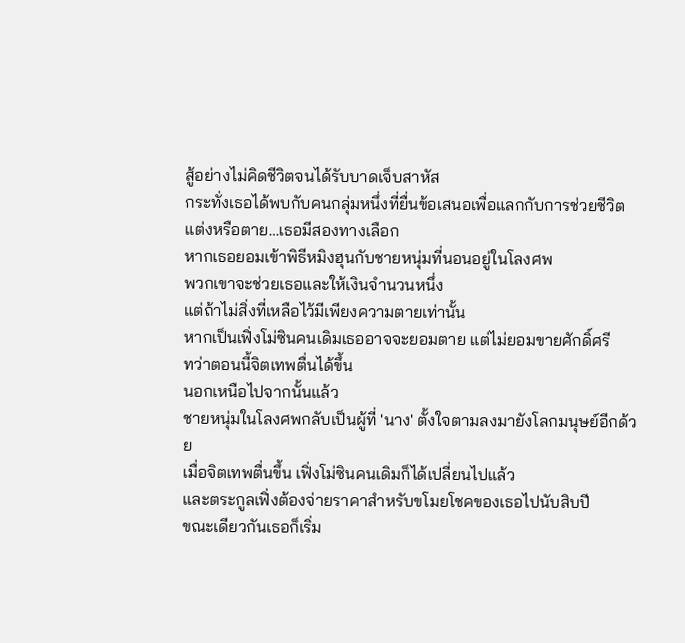สู้อย่างไม่คิดชีวิตจนได้รับบาดเจ็บสาหัส
กระทั่งเธอได้พบกับคนกลุ่มหนึ่งที่ยื่นข้อเสนอเพื่อแลกกับการช่วยชีวิต
แต่งหรือตาย…เธอมีสองทางเลือก
หากเธอยอมเข้าพิธีหมิงฮุนกับชายหนุ่มที่นอนอยู่ในโลงศพ
พวกเขาจะช่วยเธอและให้เงินจำนวนหนึ่ง
แต่ถ้าไม่สิ่งที่เหลือไว้มีเพียงความตายเท่านั้น
หากเป็นเฟิ่งโม่ซินคนเดิมเธออาจจะยอมตาย แต่ไม่ยอมขายศักดิ์ศรี
ทว่าตอนนี้จิตเทพตื่นได้ขึ้น
นอกเหนือไปจากนั้นแล้ว
ชายหนุ่มในโลงศพกลับเป็นผู้ที่ 'นาง' ตั้งใจตามลงมายังโลกมนุษย์อีกด้วย
เมื่อจิตเทพตื่นขึ้น เฟิ่งโม่ซินคนเดิมก็ได้เปลี่ยนไปแล้ว
และตระกูลเฟิ่งต้องจ่ายราคาสำหรับขโมยโชคของเธอไปนับสิบปี
ขณะเดียวกันเธอก็เริ่ม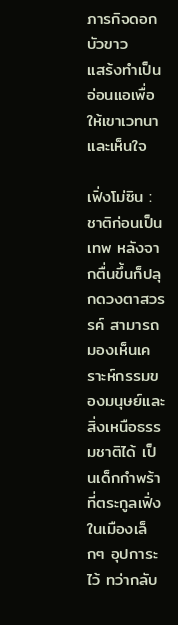ภารกิจดอกบัวขาว
แสร้งทำเป็นอ่อนแอเพื่อให้เขาเวทนาและเห็นใจ

เฟิ่งโม่ซิน : ชาติก่อนเป็นเทพ หลังจากตื่นขึ้นก็ปลุกดวงตาสวรรค์ สามารถมองเห็นเคราะห์กรรมของมนุษย์และสิ่งเหนือธรรมชาติได้ เป็นเด็กกำพร้าที่ตระกูลเฟิ่งในเมืองเล็กๆ อุปการะไว้ ทว่ากลับ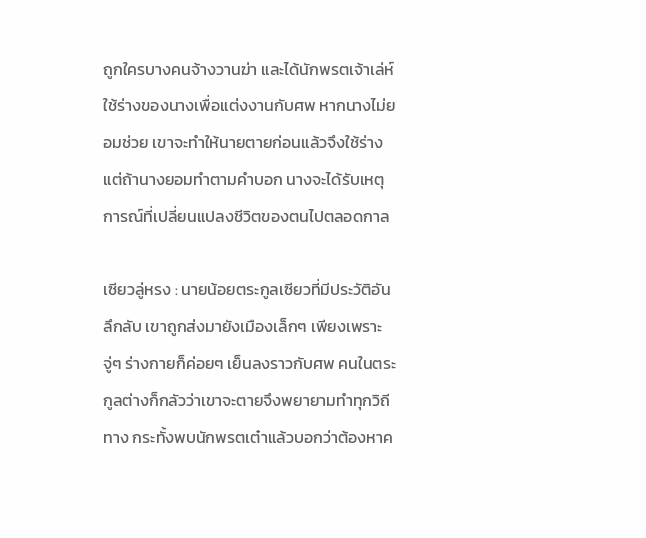ถูกใครบางคนจ้างวานฆ่า และได้นักพรตเจ้าเล่ห์ใช้ร่างของนางเพื่อแต่งงานกับศพ หากนางไม่ยอมช่วย เขาจะทำให้นายตายก่อนแล้วจึงใช้ร่าง แต่ถ้านางยอมทำตามคำบอก นางจะได้รับเหตุการณ์ที่เปลี่ยนแปลงชีวิตของตนไปตลอดกาล

เซียวลู่หรง : นายน้อยตระกูลเซียวที่มีประวัติอันลึกลับ เขาถูกส่งมายังเมืองเล็กๆ เพียงเพราะจู่ๆ ร่างกายก็ค่อยๆ เย็นลงราวกับศพ คนในตระกูลต่างก็กลัวว่าเขาจะตายจึงพยายามทำทุกวิถีทาง กระทั้งพบนักพรตเต๋าแล้วบอกว่าต้องหาค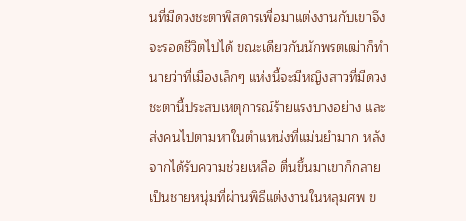นที่มีดวงชะตาพิสดารเพื่อมาแต่งงานกับเขาจึงจะรอดชีวิตไปได้ ขณะเดียวกันนักพรตเฒ่าก็ทำนายว่าที่เมืองเล็กๆ แห่งนี้จะมีหญิงสาวที่มีดวงชะตานี้ประสบเหตุการณ์ร้ายแรงบางอย่าง และส่งคนไปตามหาในตำแหน่งที่แม่นยำมาก หลังจากได้รับความช่วยเหลือ ตื่นขึ้นมาเขาก็กลายเป็นชายหนุ่มที่ผ่านพิธีแต่งงานในหลุมศพ ข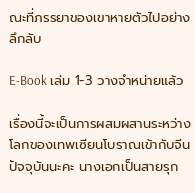ณะที่ภรรยาของเขาหายตัวไปอย่างลึกลับ

E-Book เล่ม 1-3 วางจำหน่ายแล้ว

เรื่องนี้จะเป็นการผสมผสานระหว่างโลกของเทพเซียนโบราณเข้ากับจีนปัจจุบันนะคะ นางเอกเป็นสายรุก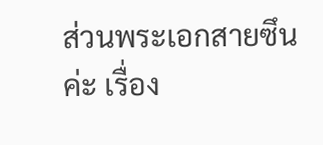ส่วนพระเอกสายซึนค่ะ เรื่อง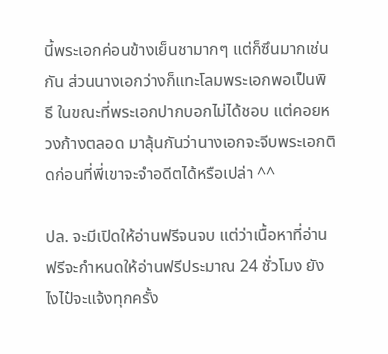นี้พระเอกค่อนข้างเย็นชามากๆ แต่ก็ซึนมากเช่นกัน ส่วนนางเอกว่างก็แทะโลมพระเอกพอเป็นพิธี ในขณะที่พระเอกปากบอกไม่ได้ชอบ แต่คอยหวงก้างตลอด มาลุ้นกันว่านางเอกจะจีบพระเอกติดก่อนที่พี่เขาจะจำอดีตได้หรือเปล่า ^^

ปล. จะมีเปิดให้อ่านฟรีจนจบ แต่ว่าเนื้อหาที่อ่านฟรีจะกำหนดให้อ่านฟรีประมาณ 24 ชั่วโมง ยังไงไป๋จะแจ้งทุกครั้ง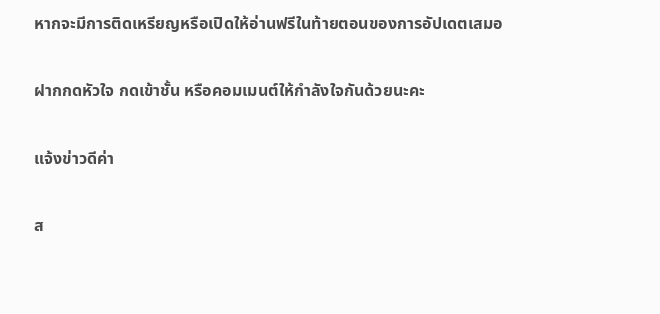หากจะมีการติดเหรียญหรือเปิดให้อ่านฟรีในท้ายตอนของการอัปเดตเสมอ

ฝากกดหัวใจ กดเข้าชั้น หรือคอมเมนต์ให้กำลังใจกันด้วยนะคะ

แจ้งข่าวดีค่า

ส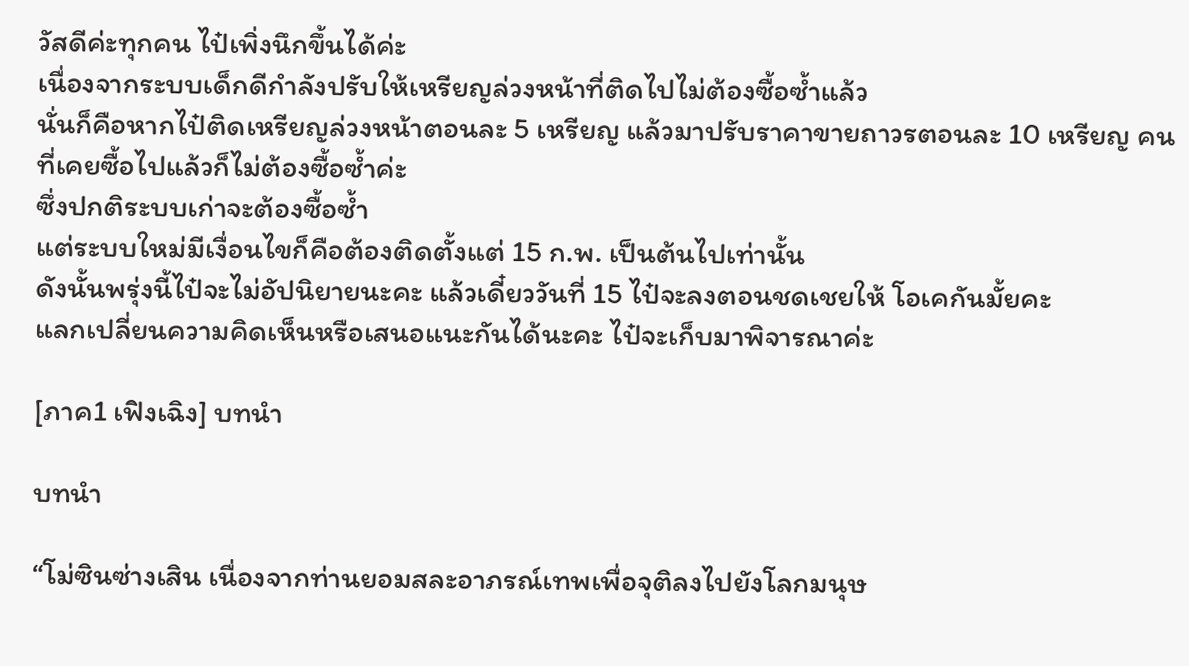วัสดีค่ะทุกคน ไป๋เพิ่งนึกขึ้นได้ค่ะ
เนื่องจากระบบเด็กดีกำลังปรับให้เหรียญล่วงหน้าที่ติดไปไม่ต้องซื้อซ้ำแล้ว
นั่นก็คือหากไป๋ติดเหรียญล่วงหน้าตอนละ 5 เหรียญ แล้วมาปรับราคาขายถาวรตอนละ 10 เหรียญ คนที่เคยซื้อไปแล้วก็ไม่ต้องซื้อซ้ำค่ะ
ซึ่งปกติระบบเก่าจะต้องซื้อซ้ำ
แต่ระบบใหม่มีเงื่อนไขก็คือต้องติดตั้งแต่ 15 ก.พ. เป็นต้นไปเท่านั้น
ดังนั้นพรุ่งนี้ไป๋จะไม่อัปนิยายนะคะ แล้วเดี๋ยววันที่ 15 ไป๋จะลงตอนชดเชยให้ โอเคกันมั้ยคะ
แลกเปลี่ยนความคิดเห็นหรือเสนอแนะกันได้นะคะ ไป๋จะเก็บมาพิจารณาค่ะ

[ภาค1 เฟิงเฉิง] บทนำ

บทนำ

“โม่ซินซ่างเสิน เนื่องจากท่านยอมสละอาภรณ์เทพเพื่อจุติลงไปยังโลกมนุษ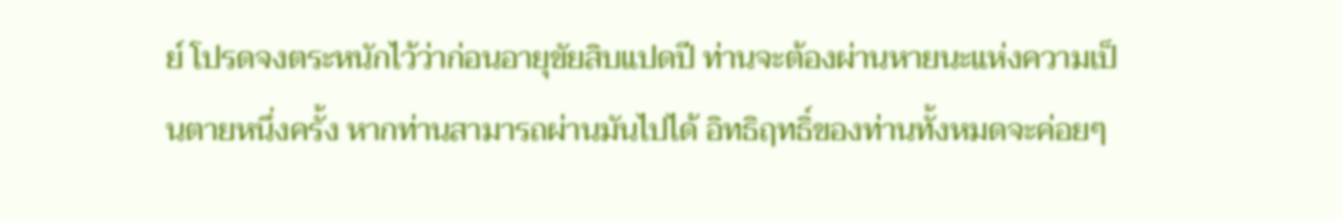ย์ โปรดจงตระหนักไว้ว่าก่อนอายุขัยสิบแปดปี ท่านจะต้องผ่านหายนะแห่งความเป็นตายหนึ่งครั้ง หากท่านสามารถผ่านมันไปได้ อิทธิฤทธิ์ของท่านทั้งหมดจะค่อยๆ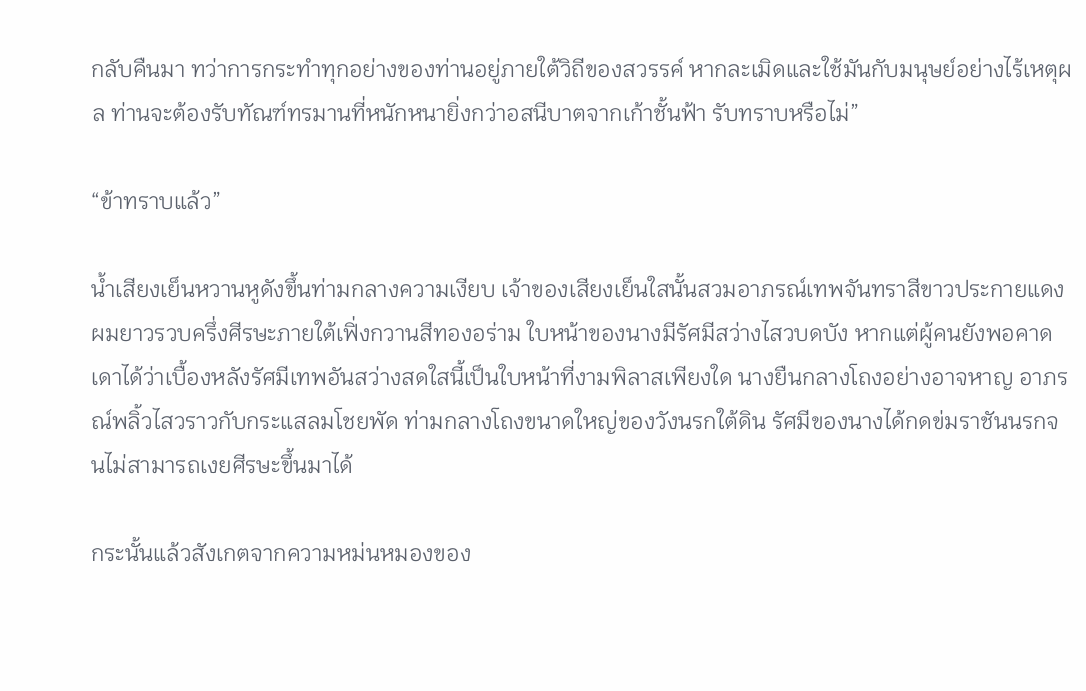กลับคืนมา ทว่าการกระทำทุกอย่างของท่านอยู่ภายใต้วิถีของสวรรค์ หากละเมิดและใช้มันกับมนุษย์อย่างไร้เหตุผล ท่านจะต้องรับทัณฑ์ทรมานที่หนักหนายิ่งกว่าอสนีบาตจากเก้าชั้นฟ้า รับทราบหรือไม่”

“ข้าทราบแล้ว”

น้ำเสียงเย็นหวานหูดังขึ้นท่ามกลางความเงียบ เจ้าของเสียงเย็นใสนั้นสวมอาภรณ์เทพจันทราสีขาวประกายแดง ผมยาวรวบครึ่งศีรษะภายใต้เฟิ่งกวานสีทองอร่าม ใบหน้าของนางมีรัศมีสว่างไสวบดบัง หากแต่ผู้คนยังพอคาดเดาได้ว่าเบื้องหลังรัศมีเทพอันสว่างสดใสนี้เป็นใบหน้าที่งามพิลาสเพียงใด นางยืนกลางโถงอย่างอาจหาญ อาภรณ์พลิ้วไสวราวกับกระแสลมโชยพัด ท่ามกลางโถงขนาดใหญ่ของวังนรกใต้ดิน รัศมีของนางได้กดข่มราชันนรกจนไม่สามารถเงยศีรษะขึ้นมาได้

กระนั้นแล้วสังเกตจากความหม่นหมองของ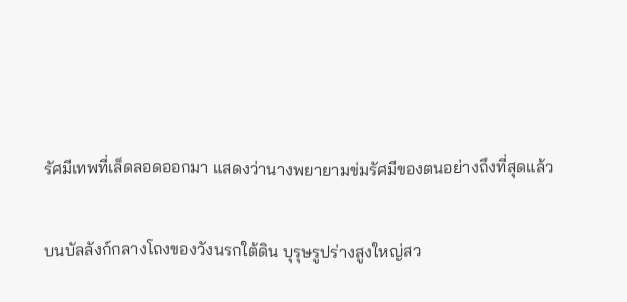รัศมีเทพที่เล็ดลอดออกมา แสดงว่านางพยายามข่มรัศมีของตนอย่างถึงที่สุดแล้ว

บนบัลลังก์กลางโถงของวังนรกใต้ดิน บุรุษรูปร่างสูงใหญ่สว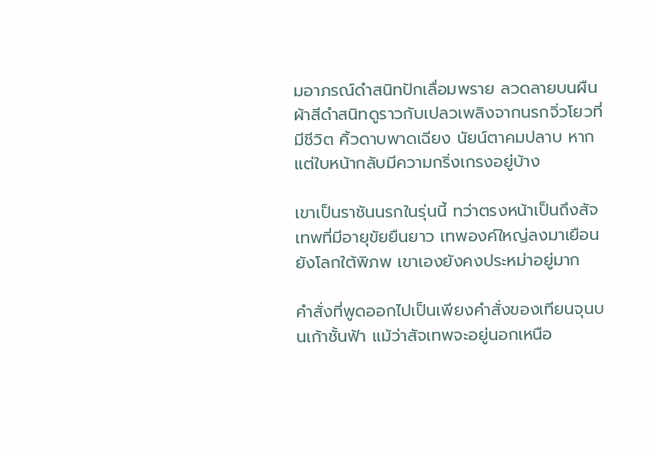มอาภรณ์ดำสนิทปักเลื่อมพราย ลวดลายบนผืนผ้าสีดำสนิทดูราวกับเปลวเพลิงจากนรกจิ่วโยวที่มีชีวิต คิ้วดาบพาดเฉียง นัยน์ตาคมปลาบ หากแต่ใบหน้ากลับมีความกริ่งเกรงอยู่บ้าง

เขาเป็นราชันนรกในรุ่นนี้ ทว่าตรงหน้าเป็นถึงสัจเทพที่มีอายุขัยยืนยาว เทพองค์ใหญ่ลงมาเยือนยังโลกใต้พิภพ เขาเองยังคงประหม่าอยู่มาก

คำสั่งที่พูดออกไปเป็นเพียงคำสั่งของเทียนจุนบนเก้าชั้นฟ้า แม้ว่าสัจเทพจะอยู่นอกเหนือ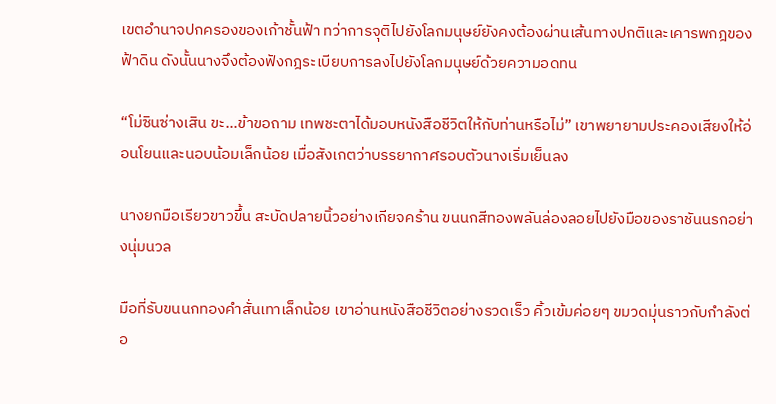เขตอำนาจปกครองของเก้าชั้นฟ้า ทว่าการจุติไปยังโลกมนุษย์ยังคงต้องผ่านเส้นทางปกติและเคารพกฎของฟ้าดิน ดังนั้นนางจึงต้องฟังกฎระเบียบการลงไปยังโลกมนุษย์ด้วยความอดทน

“โม่ซินซ่างเสิน ขะ…ข้าขอถาม เทพชะตาได้มอบหนังสือชีวิตให้กับท่านหรือไม่” เขาพยายามประคองเสียงให้อ่อนโยนและนอบน้อมเล็กน้อย เมื่อสังเกตว่าบรรยากาศรอบตัวนางเริ่มเย็นลง

นางยกมือเรียวขาวขึ้น สะบัดปลายนิ้วอย่างเกียจคร้าน ขนนกสีทองพลันล่องลอยไปยังมือของราชันนรกอย่างนุ่มนวล

มือที่รับขนนกทองคำสั่นเทาเล็กน้อย เขาอ่านหนังสือชีวิตอย่างรวดเร็ว คิ้วเข้มค่อยๆ ขมวดมุ่นราวกับกำลังต่อ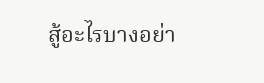สู้อะไรบางอย่า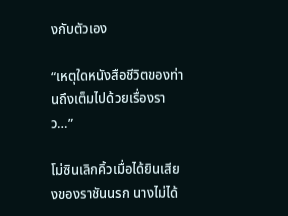งกับตัวเอง

“เหตุใดหนังสือชีวิตของท่านถึงเต็มไปด้วยเรื่องราว…”

โม่ซินเลิกคิ้วเมื่อได้ยินเสียงของราชันนรก นางไม่ได้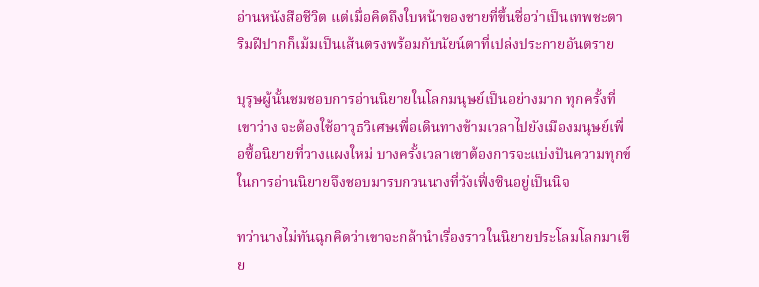อ่านหนังสือชีวิต แต่เมื่อคิดถึงใบหน้าของชายที่ขึ้นชื่อว่าเป็นเทพชะตา ริมฝีปากก็เม้มเป็นเส้นตรงพร้อมกับนัยน์ตาที่เปล่งประกายอันตราย

บุรุษผู้นั้นชมชอบการอ่านนิยายในโลกมนุษย์เป็นอย่างมาก ทุกครั้งที่เขาว่าง จะต้องใช้อาวุธวิเศษเพื่อเดินทางข้ามเวลาไปยังเมืองมนุษย์เพื่อซื้อนิยายที่วางแผงใหม่ บางครั้งเวลาเขาต้องการจะแบ่งปันความทุกข์ในการอ่านนิยายจึงชอบมารบกวนนางที่วังเฟิ่งซินอยู่เป็นนิจ

ทว่านางไม่ทันฉุกคิดว่าเขาจะกล้านำเรื่องราวในนิยายประโลมโลกมาเขีย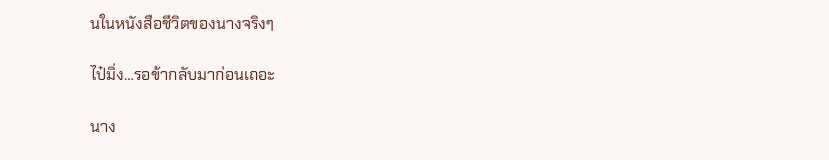นในหนังสือชีวิตของนางจริงๆ

ไป๋มิ่ง…รอข้ากลับมาก่อนเถอะ

นาง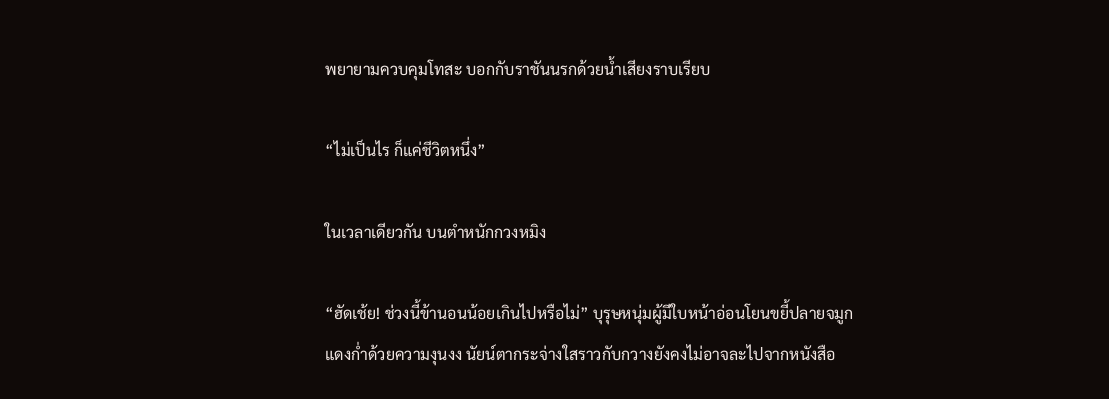พยายามควบคุมโทสะ บอกกับราชันนรกด้วยน้ำเสียงราบเรียบ

“ไม่เป็นไร ก็แค่ชีวิตหนึ่ง”

ในเวลาเดียวกัน บนตำหนักกวงหมิง

“ฮัดเช้ย! ช่วงนี้ข้านอนน้อยเกินไปหรือไม่” บุรุษหนุ่มผู้มีใบหน้าอ่อนโยนขยี้ปลายจมูกแดงก่ำด้วยความงุนงง นัยน์ตากระจ่างใสราวกับกวางยังคงไม่อาจละไปจากหนังสือ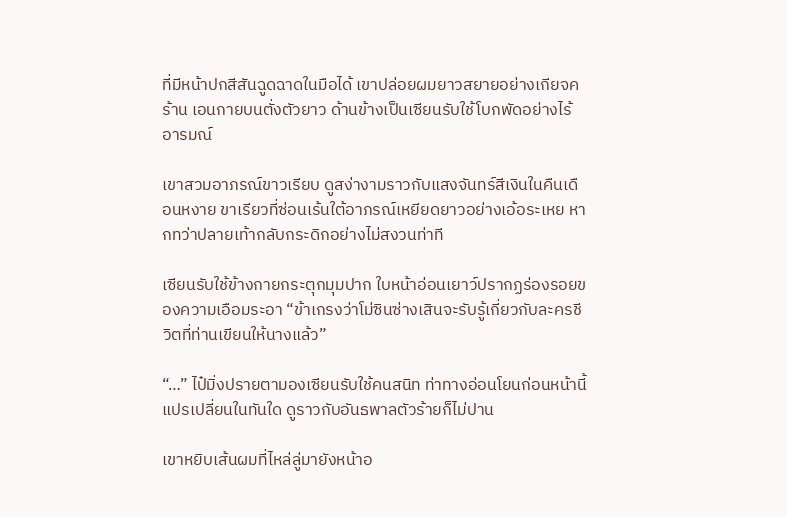ที่มีหน้าปกสีสันฉูดฉาดในมือได้ เขาปล่อยผมยาวสยายอย่างเกียจคร้าน เอนกายบนตั่งตัวยาว ด้านข้างเป็นเซียนรับใช้โบกพัดอย่างไร้อารมณ์

เขาสวมอาภรณ์ขาวเรียบ ดูสง่างามราวกับแสงจันทร์สีเงินในคืนเดือนหงาย ขาเรียวที่ซ่อนเร้นใต้อาภรณ์เหยียดยาวอย่างเอ้อระเหย หากทว่าปลายเท้ากลับกระดิกอย่างไม่สงวนท่าที

เซียนรับใช้ข้างกายกระตุกมุมปาก ใบหน้าอ่อนเยาว์ปรากฏร่องรอยของความเอือมระอา “ข้าเกรงว่าโม่ซินซ่างเสินจะรับรู้เกี่ยวกับละครชีวิตที่ท่านเขียนให้นางแล้ว”

“…” ไป๋มิ่งปรายตามองเซียนรับใช้คนสนิท ท่าทางอ่อนโยนก่อนหน้านี้แปรเปลี่ยนในทันใด ดูราวกับอันธพาลตัวร้ายก็ไม่ปาน

เขาหยิบเส้นผมที่ไหล่ลู่มายังหน้าอ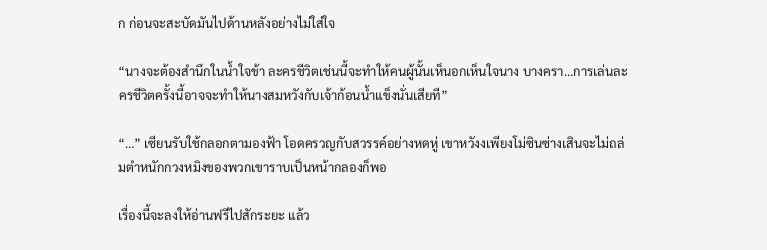ก ก่อนจะสะบัดมันไปด้านหลังอย่างไม่ใส่ใจ

“นางจะต้องสำนึกในน้ำใจข้า ละครชีวิตเช่นนี้จะทำให้คนผู้นั้นเห็นอกเห็นใจนาง บางครา…การเล่นละครชีวิตครั้งนี้อาจจะทำให้นางสมหวังกับเจ้าก้อนน้ำแข็งนั่นเสียที”

“…” เซียนรับใช้กลอกตามองฟ้า โอดครวญกับสวรรค์อย่างหดหู่ เขาหวังงเพียงโม่ซินซ่างเสินจะไม่ถล่มตำหนักกวงหมิงของพวกเขาราบเป็นหน้ากลองก็พอ

เรื่องนี้จะลงให้อ่านฟรีไปสักระยะ แล้ว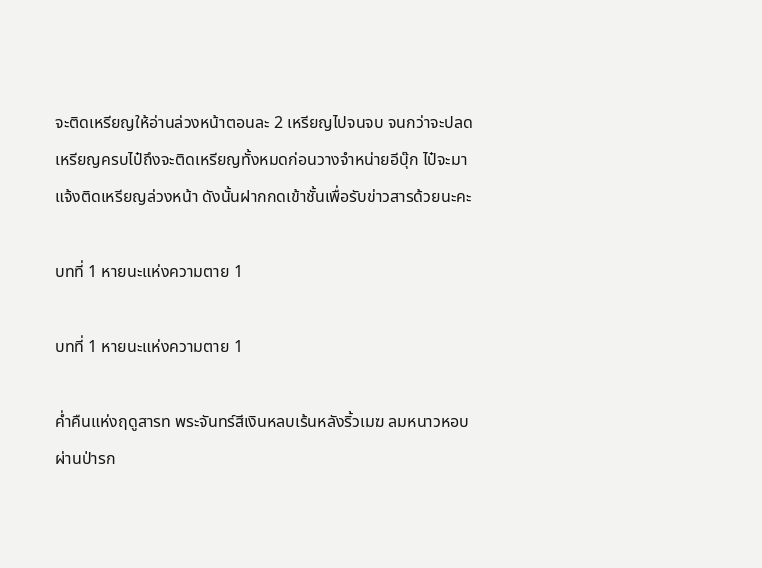จะติดเหรียญให้อ่านล่วงหน้าตอนละ 2 เหรียญไปจนจบ จนกว่าจะปลดเหรียญครบไป๋ถึงจะติดเหรียญทั้งหมดก่อนวางจำหน่ายอีบุ๊ก ไป๋จะมาแจ้งติดเหรียญล่วงหน้า ดังนั้นฝากกดเข้าชั้นเพื่อรับข่าวสารด้วยนะคะ

บทที่ 1 หายนะแห่งความตาย 1

บทที่ 1 หายนะแห่งความตาย 1

ค่ำคืนแห่งฤดูสารท พระจันทร์สีเงินหลบเร้นหลังริ้วเมฆ ลมหนาวหอบผ่านป่ารก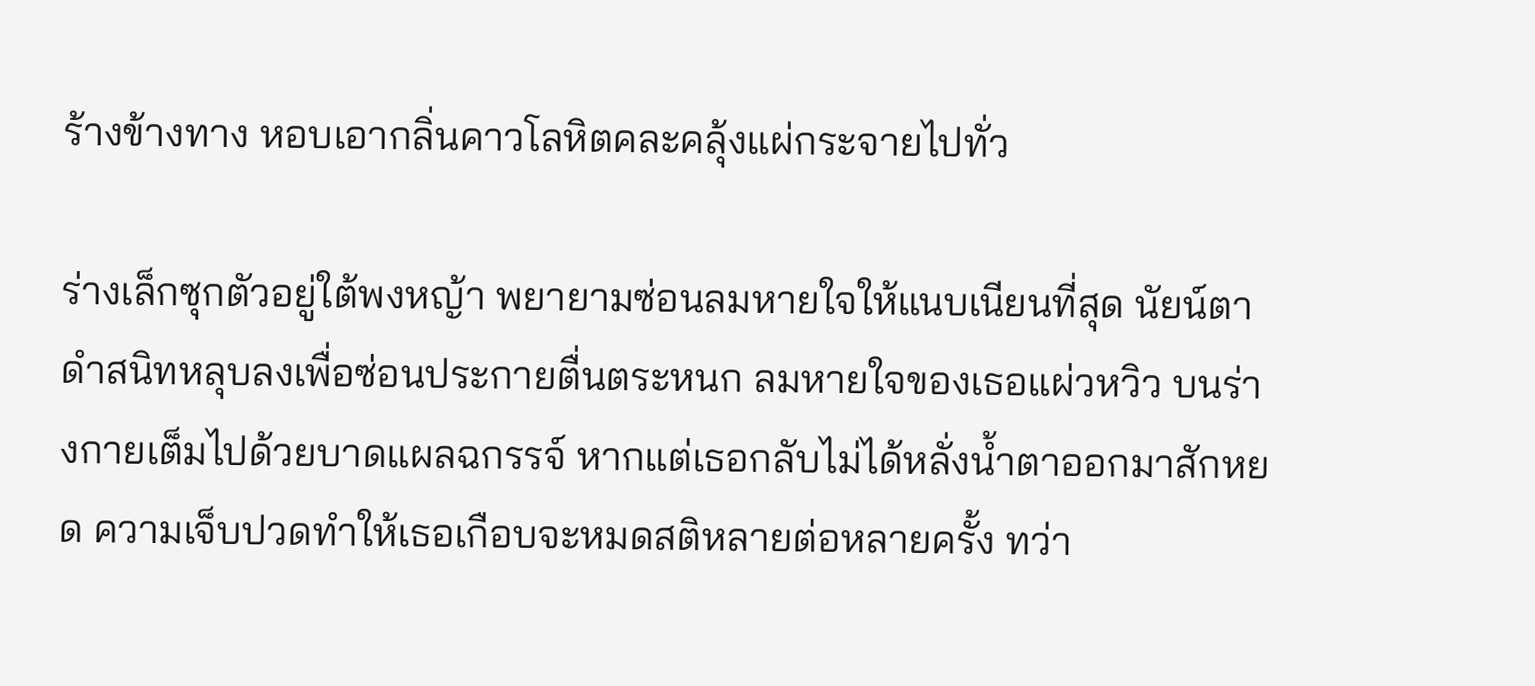ร้างข้างทาง หอบเอากลิ่นคาวโลหิตคละคลุ้งแผ่กระจายไปทั่ว

ร่างเล็กซุกตัวอยู่ใต้พงหญ้า พยายามซ่อนลมหายใจให้แนบเนียนที่สุด นัยน์ตาดำสนิทหลุบลงเพื่อซ่อนประกายตื่นตระหนก ลมหายใจของเธอแผ่วหวิว บนร่างกายเต็มไปด้วยบาดแผลฉกรรจ์ หากแต่เธอกลับไม่ได้หลั่งน้ำตาออกมาสักหยด ความเจ็บปวดทำให้เธอเกือบจะหมดสติหลายต่อหลายครั้ง ทว่า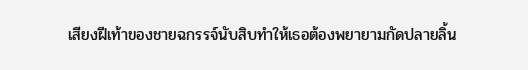เสียงฝีเท้าของชายฉกรรจ์นับสิบทำให้เธอต้องพยายามกัดปลายลิ้น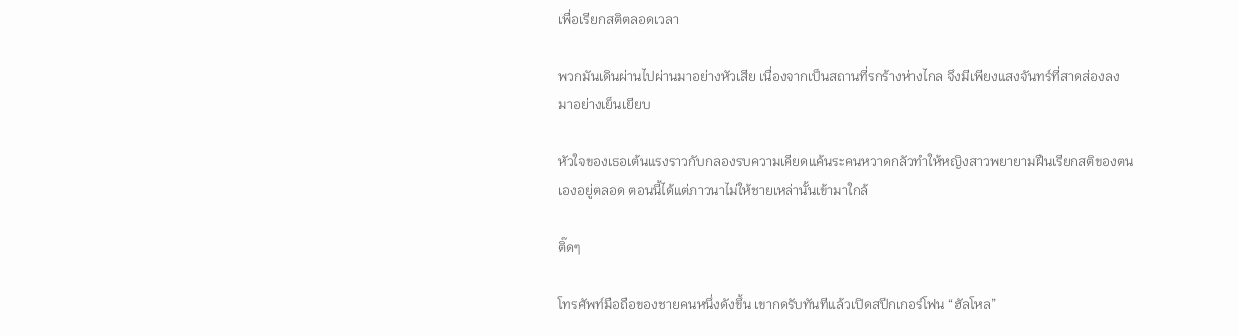เพื่อเรียกสติตลอดเวลา

พวกมันเดินผ่านไปผ่านมาอย่างหัวเสีย เนื่องจากเป็นสถานที่รกร้างห่างไกล จึงมีเพียงแสงจันทร์ที่สาดส่องลงมาอย่างเย็นเยียบ

หัวใจของเธอเต้นแรงราวกับกลองรบความเคียดแค้นระคนหวาดกลัวทำให้หญิงสาวพยายามฝืนเรียกสติของตนเองอยู่ตลอด ตอนนี้ได้แต่ภาวนาไม่ให้ชายเหล่านั้นเข้ามาใกล้

ติ๊ดๆ

โทรศัพท์มือถือของชายคนหนึ่งดังขึ้น เขากดรับทันทีแล้วเปิดสปีกเกอร์โฟน “ฮัลโหล”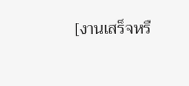[งานเสร็จหรื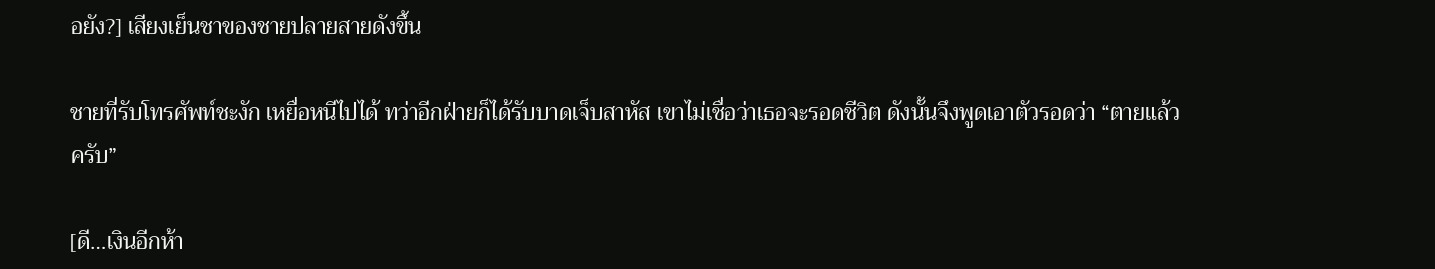อยัง?] เสียงเย็นชาของชายปลายสายดังขึ้น

ชายที่รับโทรศัพท์ชะงัก เหยื่อหนีไปได้ ทว่าอีกฝ่ายก็ได้รับบาดเจ็บสาหัส เขาไม่เชื่อว่าเธอจะรอดชีวิต ดังนั้นจึงพูดเอาตัวรอดว่า “ตายแล้วครับ”

[ดี…เงินอีกห้า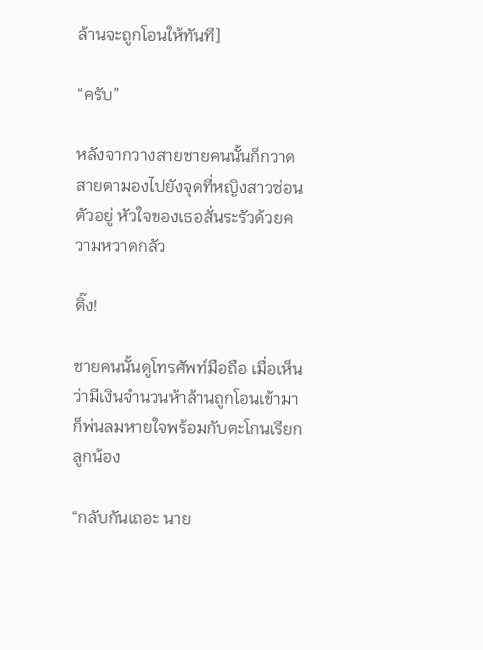ล้านจะถูกโอนให้ทันที]

“ครับ”

หลังจากวางสายชายคนนั้นก็กวาดสายตามองไปยังจุดที่หญิงสาวซ่อนตัวอยู่ หัวใจของเธอสั่นระรัวด้วยความหวาดกลัว

ติ๊ง!

ชายคนนั้นดูโทรศัพท์มือถือ เมื่อเห็นว่ามีเงินจำนวนห้าล้านถูกโอนเข้ามาก็พ่นลมหายใจพร้อมกับตะโกนเรียกลูกน้อง

“กลับกันเถอะ นาย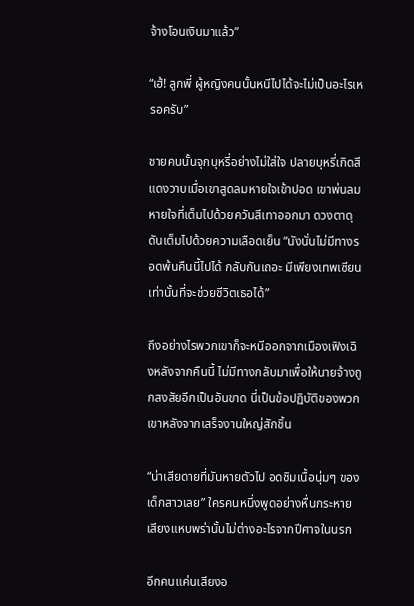จ้างโอนเงินมาแล้ว”

“เฮ้! ลูกพี่ ผู้หญิงคนนั้นหนีไปได้จะไม่เป็นอะไรเหรอครับ”

ชายคนนั้นจุกบุหรี่อย่างไม่ใส่ใจ ปลายบุหรี่เกิดสีแดงวาบเมื่อเขาสูดลมหายใจเข้าปอด เขาพ่นลมหายใจที่เต็มไปด้วยควันสีเทาออกมา ดวงตาดุดันเต็มไปด้วยความเลือดเย็น “นังนั่นไม่มีทางรอดพ้นคืนนี้ไปได้ กลับกันเถอะ มีเพียงเทพเซียนเท่านั้นที่จะช่วยชีวิตเธอได้”

ถึงอย่างไรพวกเขาก็จะหนีออกจากเมืองเฟิงเฉิงหลังจากคืนนี้ ไม่มีทางกลับมาเพื่อให้นายจ้างถูกสงสัยอีกเป็นอันขาด นี่เป็นข้อปฏิบัติของพวกเขาหลังจากเสร็จงานใหญ่สักชิ้น

“น่าเสียดายที่มันหายตัวไป อดชิมเนื้อนุ่มๆ ของเด็กสาวเลย” ใครคนหนึ่งพูดอย่างหื่นกระหาย เสียงแหบพร่านั้นไม่ต่างอะไรจากปีศาจในนรก

อีกคนแค่นเสียงอ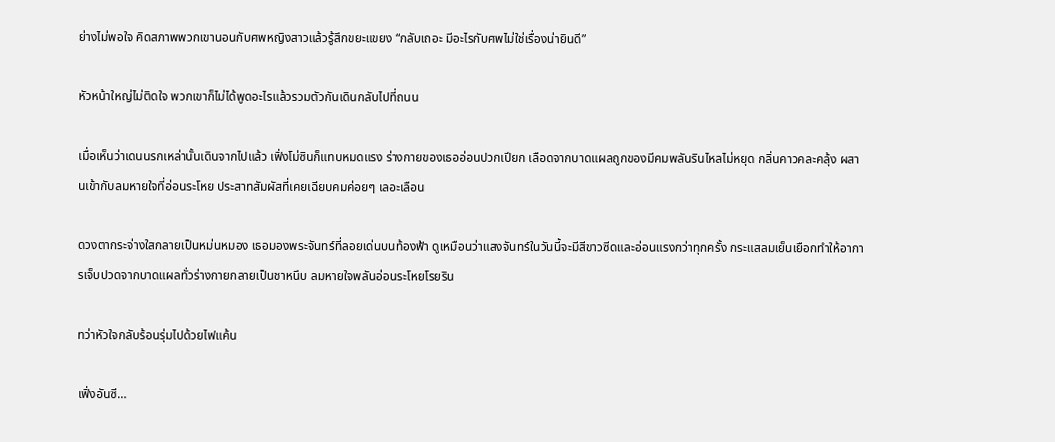ย่างไม่พอใจ คิดสภาพพวกเขานอนกับศพหญิงสาวแล้วรู้สึกขยะแขยง “กลับเถอะ มีอะไรกับศพไม่ใช่เรื่องน่ายินดี”

หัวหน้าใหญ่ไม่ติดใจ พวกเขาก็ไม่ได้พูดอะไรแล้วรวมตัวกันเดินกลับไปที่ถนน

เมื่อเห็นว่าเดนนรกเหล่านั้นเดินจากไปแล้ว เฟิ่งโม่ซินก็แทบหมดแรง ร่างกายของเธออ่อนปวกเปียก เลือดจากบาดแผลถูกของมีคมพลันรินไหลไม่หยุด กลิ่นคาวคละคลุ้ง ผสานเข้ากับลมหายใจที่อ่อนระโหย ประสาทสัมผัสที่เคยเฉียบคมค่อยๆ เลอะเลือน

ดวงตากระจ่างใสกลายเป็นหม่นหมอง เธอมองพระจันทร์ที่ลอยเด่นบนท้องฟ้า ดูเหมือนว่าแสงจันทร์ในวันนี้จะมีสีขาวซีดและอ่อนแรงกว่าทุกครั้ง กระแสลมเย็นเยือกทำให้อาการเจ็บปวดจากบาดแผลทั่วร่างกายกลายเป็นชาหนึบ ลมหายใจพลันอ่อนระโหยโรยริน

ทว่าหัวใจกลับร้อนรุ่มไปด้วยไฟแค้น

เฟิ่งอันซี…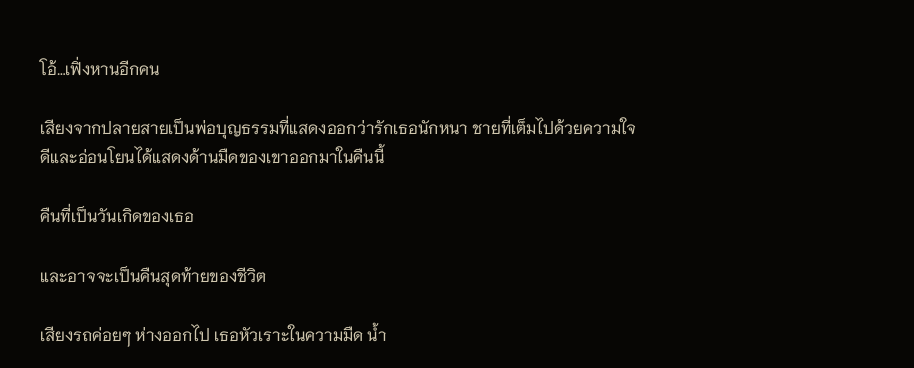โอ้…เฟิ่งหานอีกคน

เสียงจากปลายสายเป็นพ่อบุญธรรมที่แสดงออกว่ารักเธอนักหนา ชายที่เต็มไปด้วยความใจดีและอ่อนโยนได้แสดงด้านมืดของเขาออกมาในคืนนี้

คืนที่เป็นวันเกิดของเธอ

และอาจจะเป็นคืนสุดท้ายของชีวิต

เสียงรถค่อยๆ ห่างออกไป เธอหัวเราะในความมืด น้ำ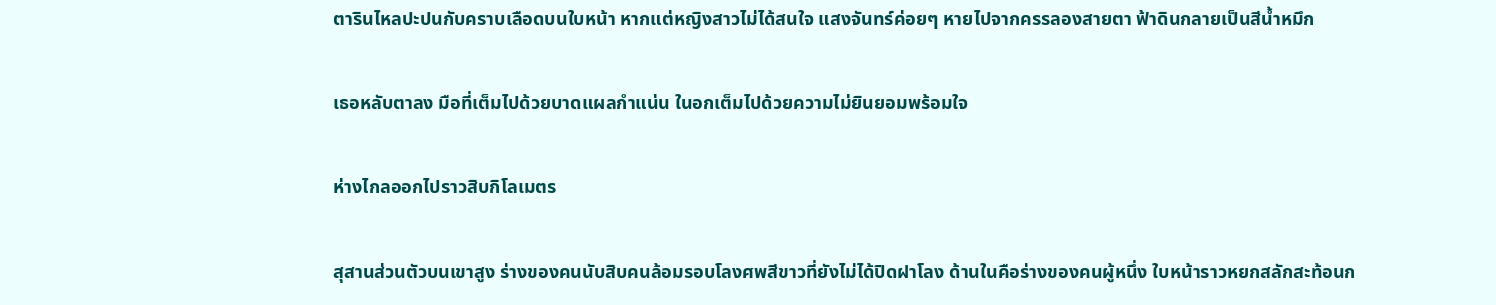ตารินไหลปะปนกับคราบเลือดบนใบหน้า หากแต่หญิงสาวไม่ได้สนใจ แสงจันทร์ค่อยๆ หายไปจากครรลองสายตา ฟ้าดินกลายเป็นสีน้ำหมึก

เธอหลับตาลง มือที่เต็มไปด้วยบาดแผลกำแน่น ในอกเต็มไปด้วยความไม่ยินยอมพร้อมใจ

ห่างไกลออกไปราวสิบกิโลเมตร

สุสานส่วนตัวบนเขาสูง ร่างของคนนับสิบคนล้อมรอบโลงศพสีขาวที่ยังไม่ได้ปิดฝาโลง ด้านในคือร่างของคนผู้หนึ่ง ใบหน้าราวหยกสลักสะท้อนก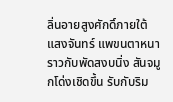ลิ่นอายสูงศักดิ์ภายใต้แสงจันทร์ แพขนตาหนาราวกับพัดสงบนิ่ง สันจมูกโด่งเชิดขึ้น รับกับริม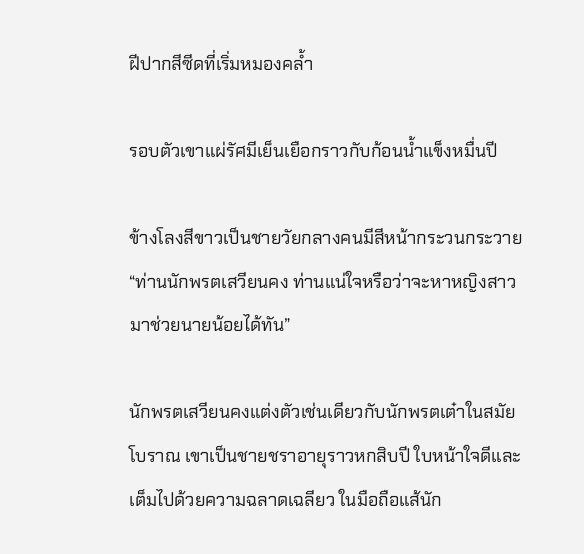ฝีปากสีซีดที่เริ่มหมองคล้ำ

รอบตัวเขาแผ่รัศมีเย็นเยือกราวกับก้อนน้ำแข็งหมื่นปี

ข้างโลงสีขาวเป็นชายวัยกลางคนมีสีหน้ากระวนกระวาย “ท่านนักพรตเสวียนคง ท่านแน่ใจหรือว่าจะหาหญิงสาวมาช่วยนายน้อยได้ทัน”

นักพรตเสวียนคงแต่งตัวเช่นเดียวกับนักพรตเต๋าในสมัยโบราณ เขาเป็นชายชราอายุราวหกสิบปี ใบหน้าใจดีและเต็มไปด้วยความฉลาดเฉลียว ในมือถือแส้นัก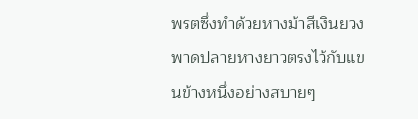พรตซึ่งทำด้วยหางม้าสีเงินยวง พาดปลายหางยาวตรงไว้กับแขนข้างหนึ่งอย่างสบายๆ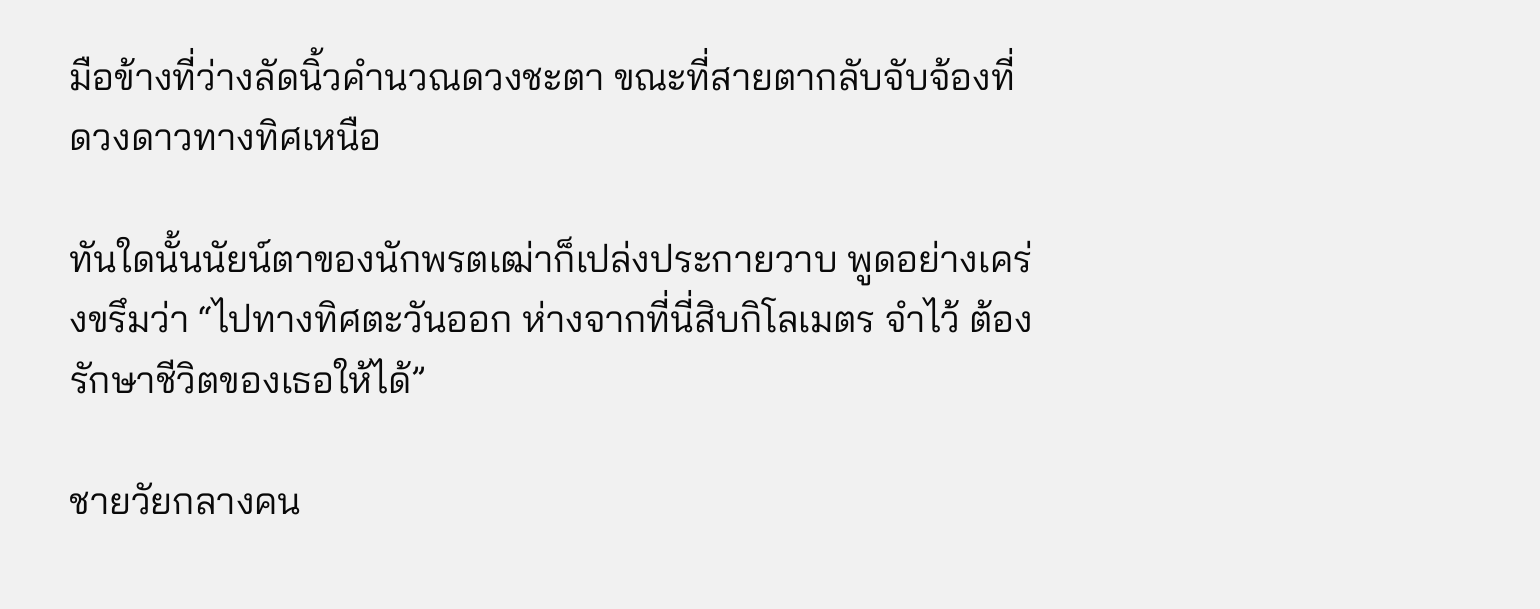มือข้างที่ว่างลัดนิ้วคำนวณดวงชะตา ขณะที่สายตากลับจับจ้องที่ดวงดาวทางทิศเหนือ

ทันใดนั้นนัยน์ตาของนักพรตเฒ่าก็เปล่งประกายวาบ พูดอย่างเคร่งขรึมว่า “ไปทางทิศตะวันออก ห่างจากที่นี่สิบกิโลเมตร จำไว้ ต้องรักษาชีวิตของเธอให้ได้”

ชายวัยกลางคน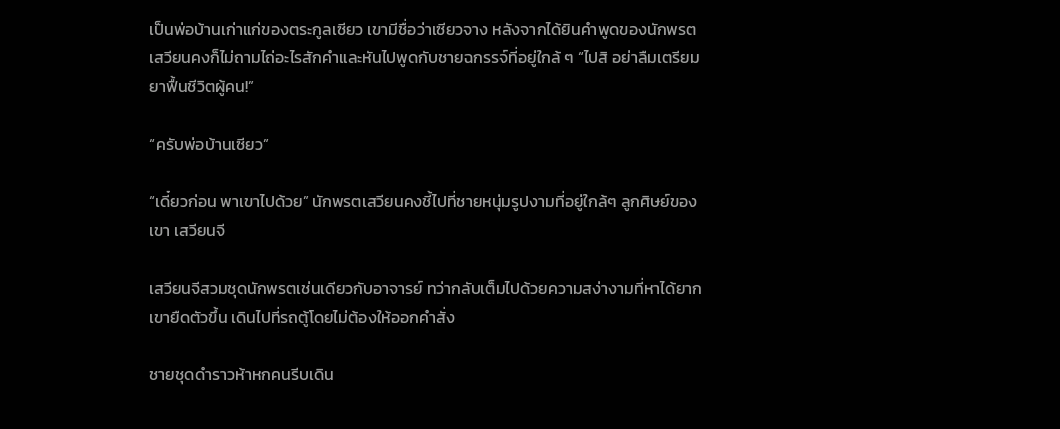เป็นพ่อบ้านเก่าแก่ของตระกูลเซียว เขามีชื่อว่าเซียวจาง หลังจากได้ยินคำพูดของนักพรตเสวียนคงก็ไม่ถามไถ่อะไรสักคำและหันไปพูดกับชายฉกรรจ์ที่อยู่ใกล้ ๆ “ไปสิ อย่าลืมเตรียมยาฟื้นชีวิตผู้คน!”

“ครับพ่อบ้านเซียว”

“เดี๋ยวก่อน พาเขาไปด้วย” นักพรตเสวียนคงชี้ไปที่ชายหนุ่มรูปงามที่อยู่ใกล้ๆ ลูกศิษย์ของเขา เสวียนจี

เสวียนจีสวมชุดนักพรตเช่นเดียวกับอาจารย์ ทว่ากลับเต็มไปด้วยความสง่างามที่หาได้ยาก เขายืดตัวขึ้น เดินไปที่รถตู้โดยไม่ต้องให้ออกคำสั่ง

ชายชุดดำราวห้าหกคนรีบเดิน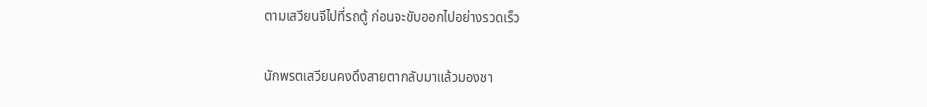ตามเสวียนจีไปที่รถตู้ ก่อนจะขับออกไปอย่างรวดเร็ว

นักพรตเสวียนคงดึงสายตากลับมาแล้วมองชา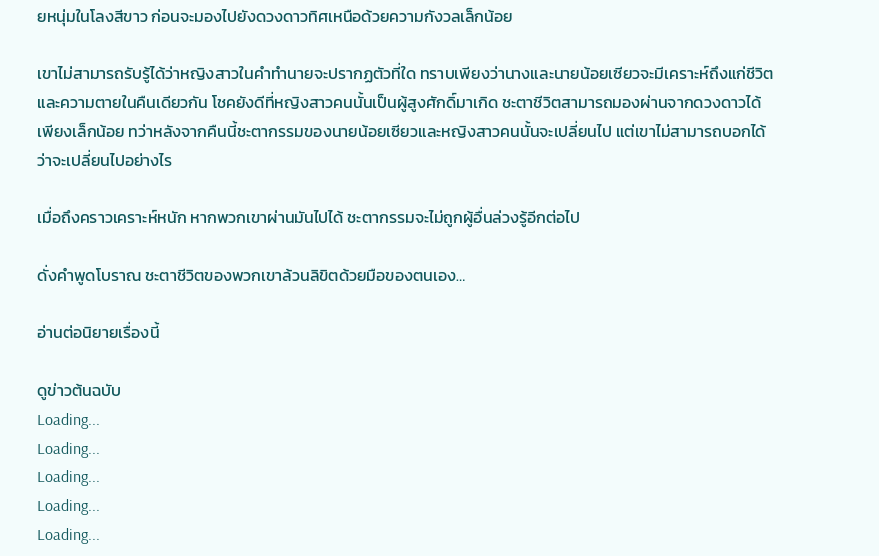ยหนุ่มในโลงสีขาว ก่อนจะมองไปยังดวงดาวทิศเหนือด้วยความกังวลเล็กน้อย

เขาไม่สามารถรับรู้ได้ว่าหญิงสาวในคำทำนายจะปรากฏตัวที่ใด ทราบเพียงว่านางและนายน้อยเซียวจะมีเคราะห์ถึงแก่ชีวิตและความตายในคืนเดียวกัน โชคยังดีที่หญิงสาวคนนั้นเป็นผู้สูงศักดิ์มาเกิด ชะตาชีวิตสามารถมองผ่านจากดวงดาวได้เพียงเล็กน้อย ทว่าหลังจากคืนนี้ชะตากรรมของนายน้อยเซียวและหญิงสาวคนนั้นจะเปลี่ยนไป แต่เขาไม่สามารถบอกได้ว่าจะเปลี่ยนไปอย่างไร

เมื่อถึงคราวเคราะห์หนัก หากพวกเขาผ่านมันไปได้ ชะตากรรมจะไม่ถูกผู้อื่นล่วงรู้อีกต่อไป

ดั่งคำพูดโบราณ ชะตาชีวิตของพวกเขาล้วนลิขิตด้วยมือของตนเอง…

อ่านต่อนิยายเรื่องนี้

ดูข่าวต้นฉบับ
Loading...
Loading...
Loading...
Loading...
Loading...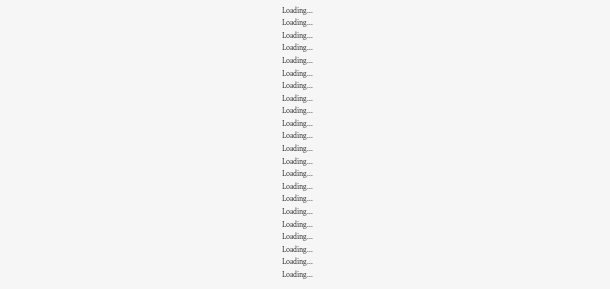Loading...
Loading...
Loading...
Loading...
Loading...
Loading...
Loading...
Loading...
Loading...
Loading...
Loading...
Loading...
Loading...
Loading...
Loading...
Loading...
Loading...
Loading...
Loading...
Loading...
Loading...
Loading...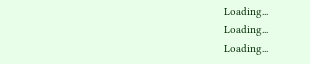Loading...
Loading...
Loading...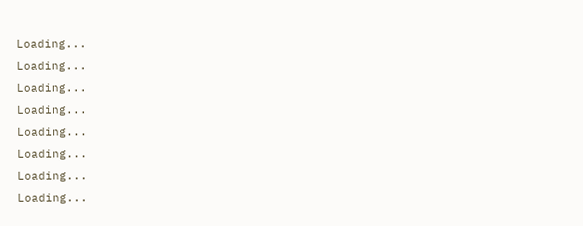Loading...
Loading...
Loading...
Loading...
Loading...
Loading...
Loading...
Loading...